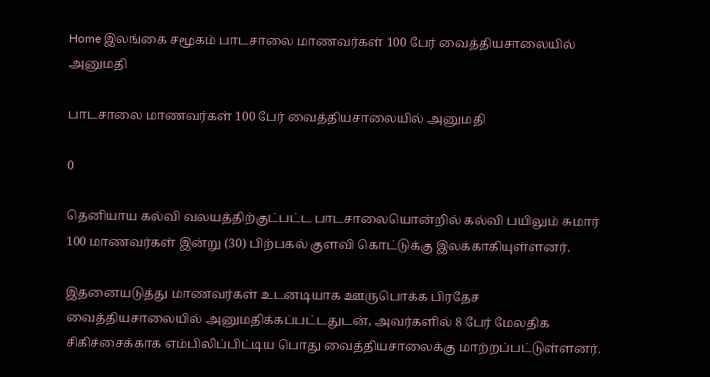Home இலங்கை சமூகம் பாடசாலை மாணவர்கள் 100 பேர் வைத்தியசாலையில் அனுமதி

பாடசாலை மாணவர்கள் 100 பேர் வைத்தியசாலையில் அனுமதி

0

தெனியாய கல்வி வலயத்திற்குட்பட்ட பாடசாலையொன்றில் கல்வி பயிலும் சுமார் 100 மாணவர்கள் இன்று (30) பிற்பகல் குளவி கொட்டுக்கு இலக்காகியுள்ளனர்.

இதனையடுத்து மாணவர்கள் உடனடியாக ஊருபொக்க பிரதேச வைத்தியசாலையில் அனுமதிக்கப்பட்டதுடன், அவர்களில் 8 பேர் மேலதிக சிகிச்சைக்காக எம்பிலிப்பிட்டிய பொது வைத்தியசாலைக்கு மாற்றப்பட்டுள்ளனர்.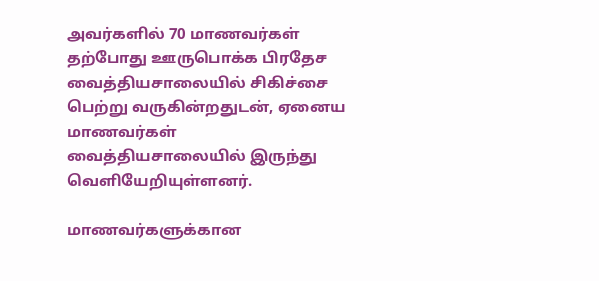அவர்களில் 70 மாணவர்கள் தற்போது ஊருபொக்க பிரதேச வைத்தியசாலையில் சிகிச்சை பெற்று வருகின்றதுடன், ஏனைய மாணவர்கள் வைத்தியசாலையில் இருந்து வெளியேறியுள்ளனர்.

மாணவர்களுக்கான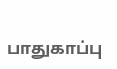பாதுகாப்பு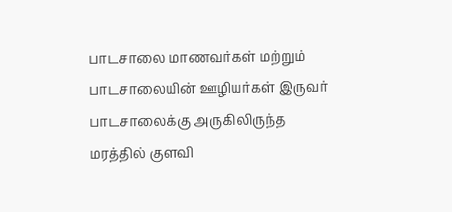பாடசாலை மாணவர்கள் மற்றும் பாடசாலையின் ஊழியர்கள் இருவர் பாடசாலைக்கு அருகிலிருந்த மரத்தில் குளவி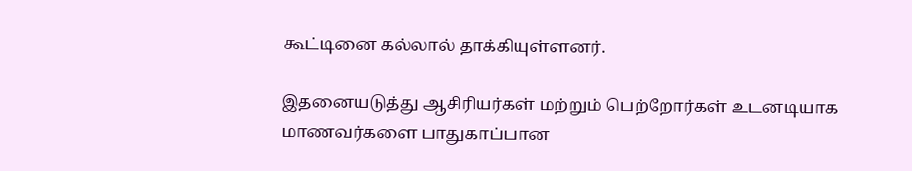கூட்டினை கல்லால் தாக்கியுள்ளனர்.

இதனையடுத்து ஆசிரியர்கள் மற்றும் பெற்றோர்கள் உடனடியாக மாணவர்களை பாதுகாப்பான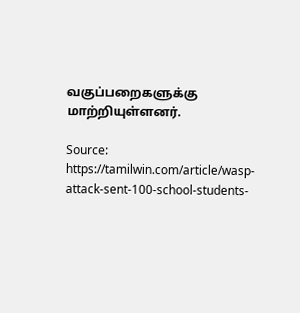வகுப்பறைகளுக்கு மாற்றியுள்ளனர்.

Source: https://tamilwin.com/article/wasp-attack-sent-100-school-students-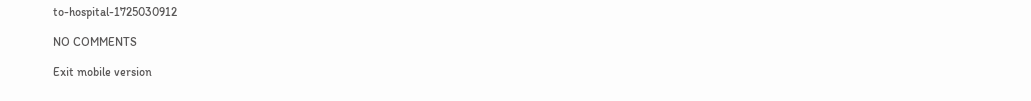to-hospital-1725030912

NO COMMENTS

Exit mobile version